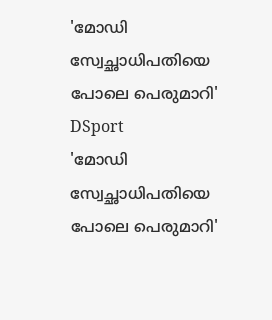'മോഡി സ്വേച്ഛാധിപതിയെ പോലെ പെരുമാറി'
DSport
'മോഡി സ്വേച്ഛാധിപതിയെ പോലെ പെരുമാറി'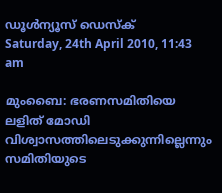ഡൂള്‍ന്യൂസ് ഡെസ്‌ക്
Saturday, 24th April 2010, 11:43 am

മുംബൈ: ഭരണസമിതിയെ ലളിത് മോഡി വിശ്വാസത്തിലെടുക്കുന്നില്ലെന്നും സമിതിയുടെ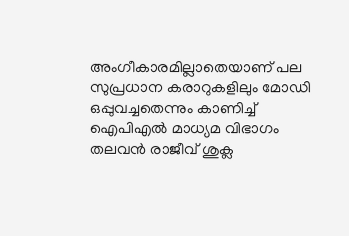അംഗീകാരമില്ലാതെയാണ് പല സുപ്രധാന കരാറുകളിലും മോഡി ഒപ്പുവച്ചതെന്നും കാണിച്ച് ഐപിഎല്‍ മാധ്യമ വിഭാഗം തലവന്‍ രാജീവ് ശുക്ല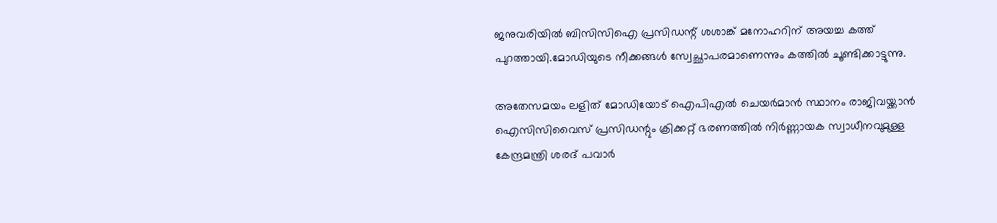ജനുവരിയില്‍ ബിസിസിഐ പ്രസിഡന്റ് ശശാങ്ക് മനോഹറിന് അയച്ച കത്ത് പുറത്തായി.മോഡിയുടെ നീക്കങ്ങള്‍ സ്വേച്ഛാപരമാണെന്നും കത്തില്‍ ചൂണ്ടിക്കാട്ടുന്നു.

അതേസമയം ലളിത് മോഡിയോട് ഐപിഎല്‍ ചെയര്‍മാന്‍ സ്ഥാനം രാജിവയ്ക്കാന്‍ ഐസിസിവൈസ് പ്രസിഡന്റും ക്രിക്കറ്റ് ഭരണത്തില്‍ നിര്‍ണ്ണായക സ്വാധീനവുമുള്ള കേന്ദ്രമന്ത്രി ശരദ് പവാര്‍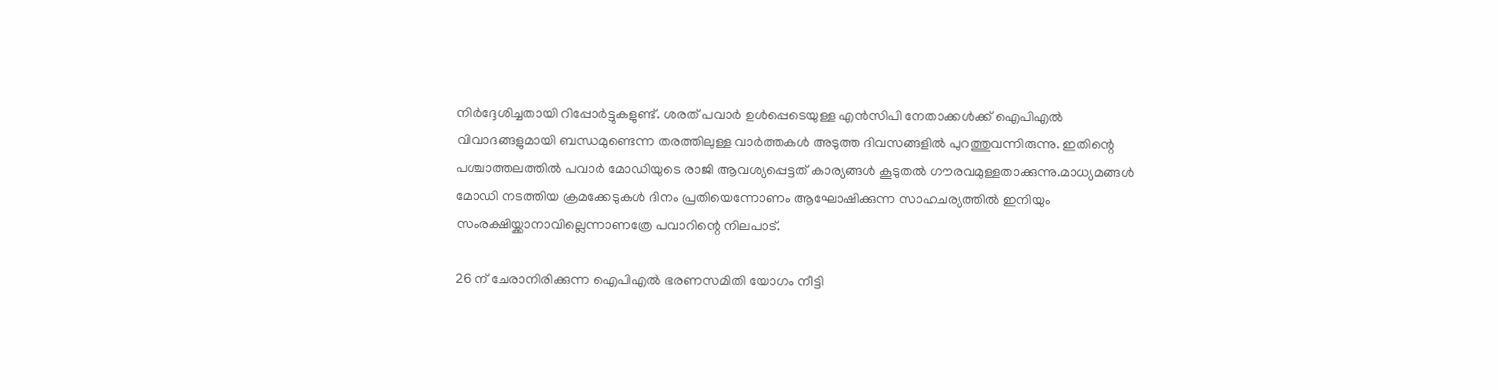നിര്‍ദ്ദേശിച്ചതായി റിപ്പോര്‍ട്ടുകളുണ്ട്. ശരത് പവാര്‍ ഉള്‍പ്പെടെയുള്ള എന്‍സിപി നേതാക്കള്‍ക്ക് ഐപിഎല്‍ വിവാദങ്ങളുമായി ബന്ധമുണ്ടെന്ന തരത്തിലുള്ള വാര്‍ത്തകള്‍ അടുത്ത ദിവസങ്ങളില്‍ പുറത്തുവന്നിരുന്നു. ഇതിന്റെ പശ്ചാത്തലത്തില്‍ പവാര്‍ മോഡിയുടെ രാജി ആവശ്യപ്പെട്ടത് കാര്യങ്ങള്‍ കൂടുതല്‍ ഗൗരവമുള്ളതാക്കുന്നു.മാധ്യമങ്ങള്‍ മോഡി നടത്തിയ ക്രമക്കേടുകള്‍ ദിനം പ്രതിയെന്നോണം ആഘോഷിക്കുന്ന സാഹചര്യത്തില്‍ ഇനിയും സംരക്ഷിയ്ക്കാനാവില്ലെന്നാണത്രേ പവാറിന്റെ നിലപാട്.

26 ന് ചേരാനിരിക്കുന്ന ഐപിഎല്‍ ഭരണസമിതി യോഗം നീട്ടി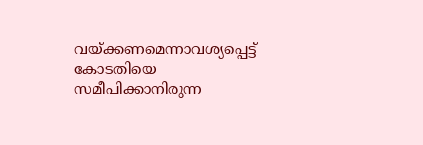വയ്ക്കണമെന്നാവശ്യപ്പെട്ട് കോടതിയെ സമീപിക്കാനിരുന്ന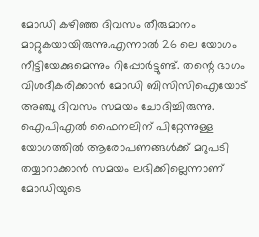മോഡി കഴിഞ്ഞ ദിവസം തീരുമാനം മാറ്റുകയായിരുന്നു.എന്നാല്‍ 26 ലെ യോഗം നീട്ടിയേക്കുമെന്നും റിപ്പോര്‍ട്ടുണ്ട്. തന്റെ ഭാഗം വിശദീകരിക്കാന്‍ മോഡി ബിസിസിഐയോട് അഞ്ചു ദിവസം സമയം ചോദിച്ചിരുന്നു. ഐപിഎല്‍ ഫൈനലിന് പിറ്റേന്നുള്ള യോഗത്തില്‍ ആരോപണങ്ങള്‍ക്ക് മറുപടി തയ്യാറാക്കാന്‍ സമയം ലഭിക്കില്ലെന്നാണ് മോഡിയുടെ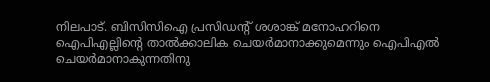നിലപാട്. ബിസിസിഐ പ്രസിഡന്റ് ശശാങ്ക് മനോഹറിനെ ഐപിഎല്ലിന്റെ താല്‍ക്കാലിക ചെയര്‍മാനാക്കുമെന്നും ഐപിഎല്‍ ചെയര്‍മാനാകുന്നതിനു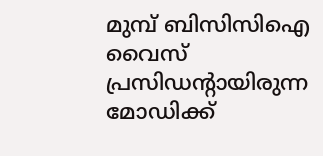മുമ്പ് ബിസിസിഐ വൈസ് പ്രസിഡന്റായിരുന്ന മോഡിക്ക്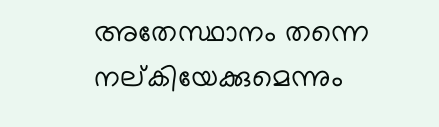അതേസ്ഥാനം തന്നെ നല്കിയേക്കുമെന്നും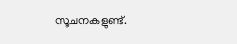സൂചനകളുണ്ട്.